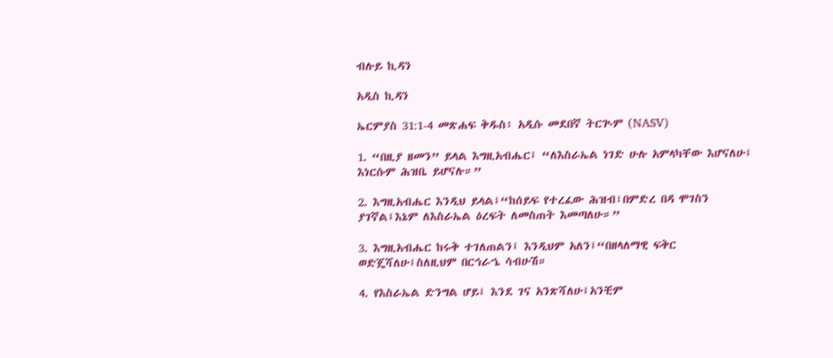ብሉይ ኪዳን

አዲስ ኪዳን

ኤርምያስ 31:1-4 መጽሐፍ ቅዱስ፥ አዲሱ መደበኛ ትርጒም (NASV)

1. “በዚያ ዘመን” ይላል እግዚአብሔር፤ “ለእስራኤል ነገድ ሁሉ አምላካቸው እሆናለሁ፤ እነርሱም ሕዝቤ ይሆናሉ።”

2. እግዚአብሔር እንዲህ ይላል፤“ከሰይፍ የተረፈው ሕዝብ፣በምድረ በዳ ሞገስን ያገኛል፤እኔም ለእስራኤል ዕረፍት ለመስጠት እመጣለሁ።”

3. እግዚአብሔር ከሩቅ ተገለጠልን፤ እንዲህም አለን፤“በዘላለማዊ ፍቅር ወድጄሻለሁ፤ስለዚህም በርኅራኄ ሳብሁሽ።

4. የእስራኤል ድንግል ሆይ፤ እንደ ገና አንጽሻለሁ፤አንቺም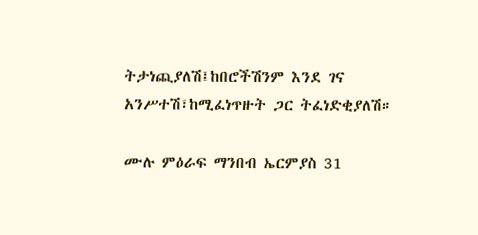ትታነጪያለሽ፤ከበሮችሽንም እንደ ገና አንሥተሽ፣ከሚፈነጥዙት ጋር ትፈነድቂያለሽ።

ሙሉ ምዕራፍ ማንበብ ኤርምያስ 31